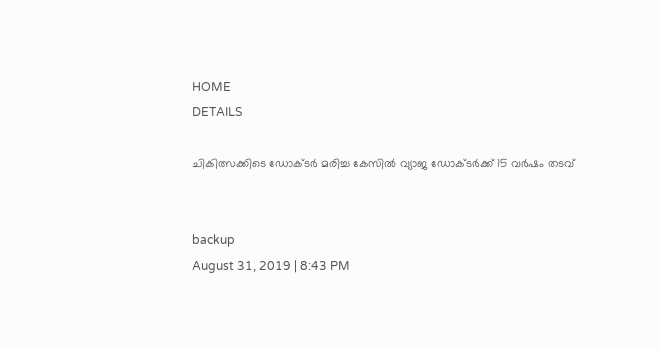HOME
DETAILS

ചികിത്സക്കിടെ ഡോക്ടര്‍ മരിച്ച കേസില്‍ വ്യാജ ഡോക്ടര്‍ക്ക് 15 വര്‍ഷം തടവ്


backup
August 31, 2019 | 8:43 PM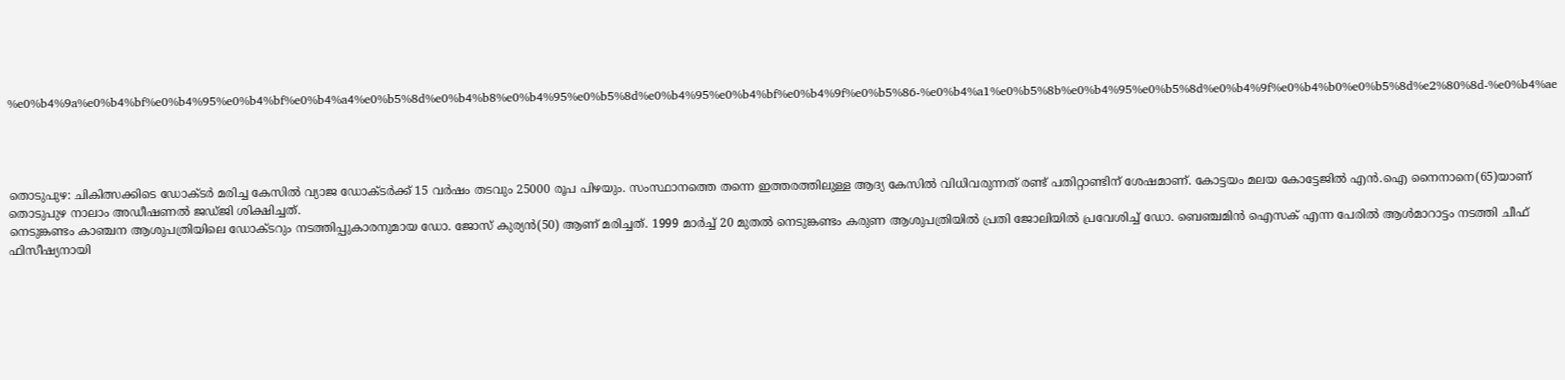%e0%b4%9a%e0%b4%bf%e0%b4%95%e0%b4%bf%e0%b4%a4%e0%b5%8d%e0%b4%b8%e0%b4%95%e0%b5%8d%e0%b4%95%e0%b4%bf%e0%b4%9f%e0%b5%86-%e0%b4%a1%e0%b5%8b%e0%b4%95%e0%b5%8d%e0%b4%9f%e0%b4%b0%e0%b5%8d%e2%80%8d-%e0%b4%ae




തൊടുപുഴ: ചികിത്സക്കിടെ ഡോക്ടര്‍ മരിച്ച കേസില്‍ വ്യാജ ഡോക്ടര്‍ക്ക് 15 വര്‍ഷം തടവും 25000 രൂപ പിഴയും. സംസ്ഥാനത്തെ തന്നെ ഇത്തരത്തിലുള്ള ആദ്യ കേസില്‍ വിധിവരുന്നത് രണ്ട് പതിറ്റാണ്ടിന് ശേഷമാണ്. കോട്ടയം മലയ കോട്ടേജില്‍ എന്‍.ഐ നൈനാനെ(65)യാണ് തൊടുപുഴ നാലാം അഡീഷണല്‍ ജഡ്ജി ശിക്ഷിച്ചത്.
നെടുങ്കണ്ടം കാഞ്ചന ആശുപത്രിയിലെ ഡോക്ടറും നടത്തിപ്പുകാരനുമായ ഡോ. ജോസ് കുര്യന്‍(50) ആണ് മരിച്ചത്. 1999 മാര്‍ച്ച് 20 മുതല്‍ നെടുങ്കണ്ടം കരുണ ആശുപത്രിയില്‍ പ്രതി ജോലിയില്‍ പ്രവേശിച്ച് ഡോ. ബെഞ്ചമിന്‍ ഐസക് എന്ന പേരില്‍ ആള്‍മാറാട്ടം നടത്തി ചീഫ് ഫിസീഷ്യനായി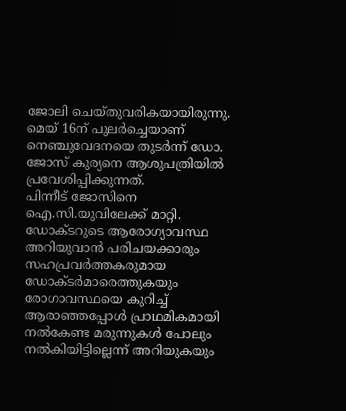ജോലി ചെയ്തുവരികയായിരുന്നു. മെയ് 16ന് പുലര്‍ച്ചെയാണ് നെഞ്ചുവേദനയെ തുടര്‍ന്ന് ഡോ. ജോസ് കുര്യനെ ആശുപത്രിയില്‍ പ്രവേശിപ്പിക്കുന്നത്.
പിന്നീട് ജോസിനെ ഐ.സി.യുവിലേക്ക് മാറ്റി. ഡോക്ടറുടെ ആരോഗ്യാവസ്ഥ അറിയുവാന്‍ പരിചയക്കാരും സഹപ്രവര്‍ത്തകരുമായ ഡോക്ടര്‍മാരെത്തുകയും രോഗാവസ്ഥയെ കുറിച്ച് ആരാഞ്ഞപ്പോള്‍ പ്രാഥമികമായി നല്‍കേണ്ട മരുന്നുകള്‍ പോലും നല്‍കിയിട്ടില്ലെന്ന് അറിയുകയും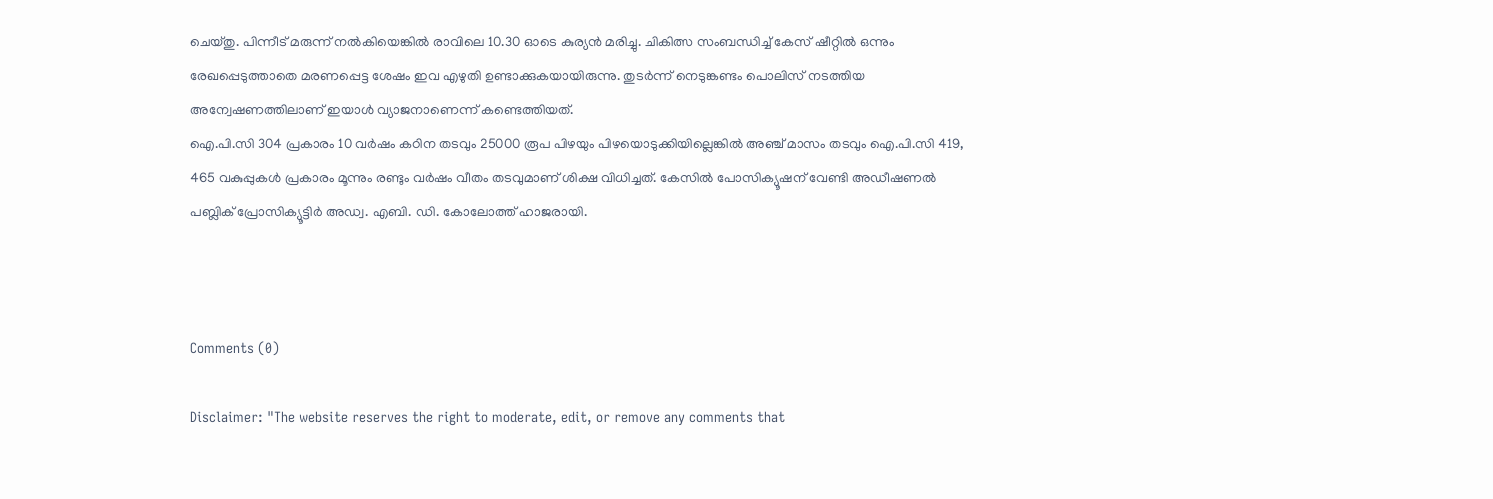ചെയ്തു. പിന്നീട് മരുന്ന് നല്‍കിയെങ്കില്‍ രാവിലെ 10.30 ഓടെ കുര്യന്‍ മരിച്ചു. ചികിത്സ സംബന്ധിച്ച് കേസ് ഷീറ്റില്‍ ഒന്നും രേഖപ്പെടുത്താതെ മരണപ്പെട്ട ശേഷം ഇവ എഴുതി ഉണ്ടാക്കുകയായിരുന്നു. തുടര്‍ന്ന് നെടുങ്കണ്ടം പൊലിസ് നടത്തിയ അന്വേഷണത്തിലാണ് ഇയാള്‍ വ്യാജനാണെന്ന് കണ്ടെത്തിയത്.
ഐ.പി.സി 304 പ്രകാരം 10 വര്‍ഷം കഠിന തടവും 25000 രൂപ പിഴയും പിഴയൊടുക്കിയില്ലെങ്കില്‍ അഞ്ച് മാസം തടവും ഐ.പി.സി 419, 465 വകുപ്പുകള്‍ പ്രകാരം മൂന്നും രണ്ടും വര്‍ഷം വീതം തടവുമാണ് ശിക്ഷ വിധിച്ചത്. കേസില്‍ പോസിക്യൂഷന് വേണ്ടി അഡീഷണല്‍ പബ്ലിക് പ്രോസിക്യൂട്ടിര്‍ അഡ്വ. എബി. ഡി. കോലോത്ത് ഹാജരായി.



Comments (0)

Disclaimer: "The website reserves the right to moderate, edit, or remove any comments that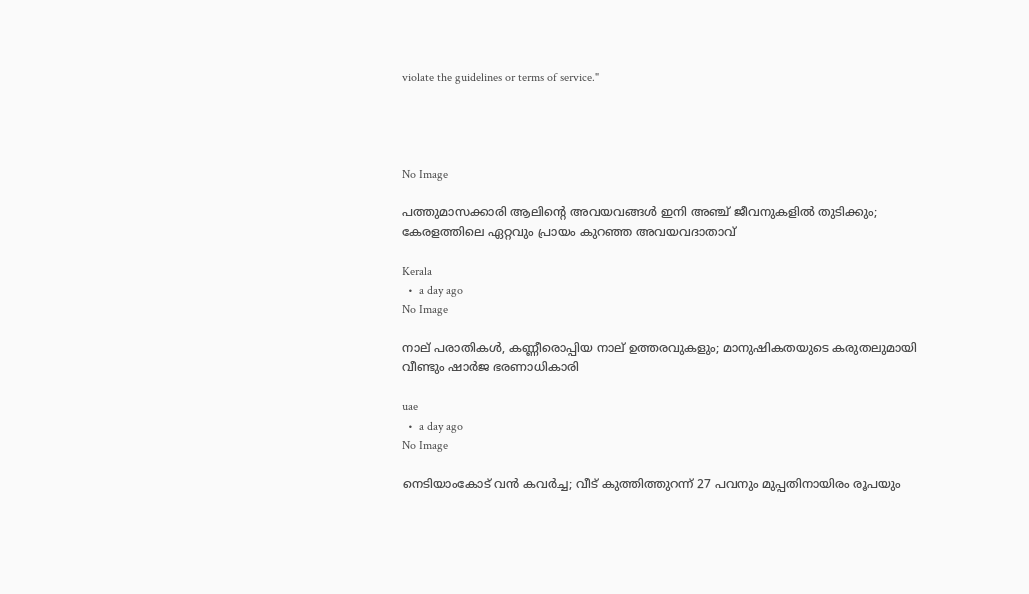violate the guidelines or terms of service."




No Image

പത്തുമാസക്കാരി ആലിന്റെ അവയവങ്ങൾ ഇനി അഞ്ച് ജീവനുകളിൽ തുടിക്കും; കേരളത്തിലെ ഏറ്റവും പ്രായം കുറഞ്ഞ അവയവദാതാവ്

Kerala
  •  a day ago
No Image

നാല് പരാതികൾ, കണ്ണീരൊപ്പിയ നാല് ഉത്തരവുകളും; മാനുഷികതയുടെ കരുതലുമായി വീണ്ടും ഷാർജ ഭരണാധികാരി

uae
  •  a day ago
No Image

നെടിയാംകോട് വൻ കവർച്ച; വീട് കുത്തിത്തുറന്ന് 27 പവനും മുപ്പതിനായിരം രൂപയും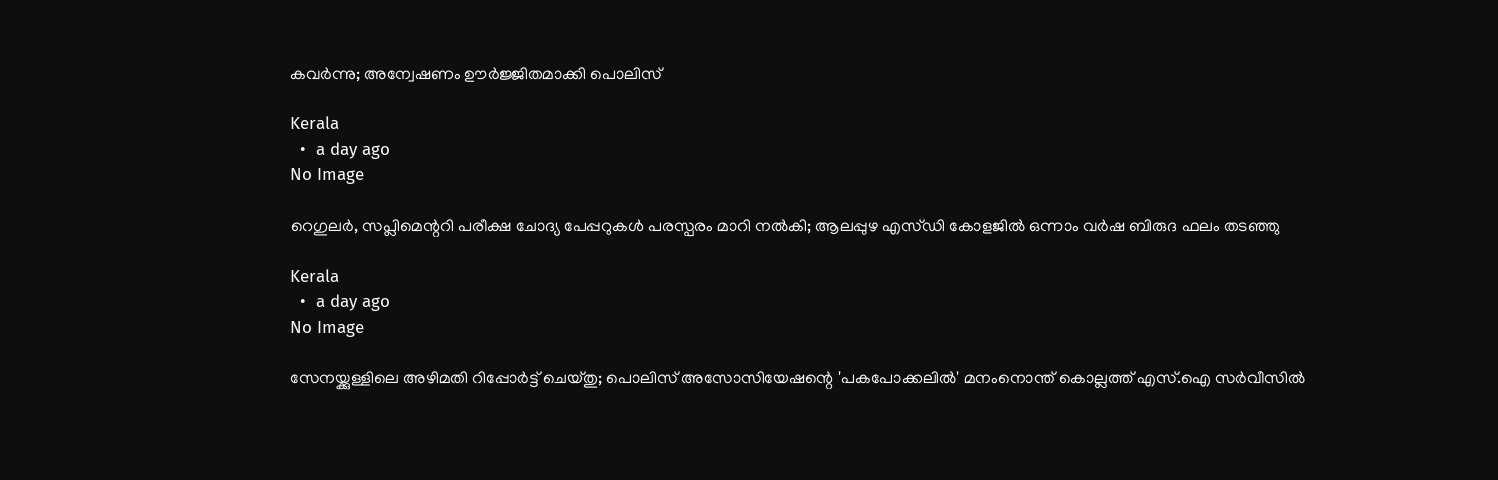കവർന്നു; അന്വേഷണം ഊർജ്ജിതമാക്കി പൊലിസ്

Kerala
  •  a day ago
No Image

റെഗുലര്‍, സപ്ലിമെന്ററി പരീക്ഷ ചോദ്യ പേപ്പറുകള്‍ പരസ്പരം മാറി നല്‍കി; ആലപ്പുഴ എസ്ഡി കോളജില്‍ ഒന്നാം വര്‍ഷ ബിരുദ ഫലം തടഞ്ഞു

Kerala
  •  a day ago
No Image

സേനയ്ക്കുള്ളിലെ അഴിമതി റിപ്പോർട്ട് ചെയ്തു; പൊലിസ് അസോസിയേഷന്റെ 'പകപോക്കലിൽ' മനംനൊന്ത് കൊല്ലത്ത് എസ്.ഐ സർവീസിൽ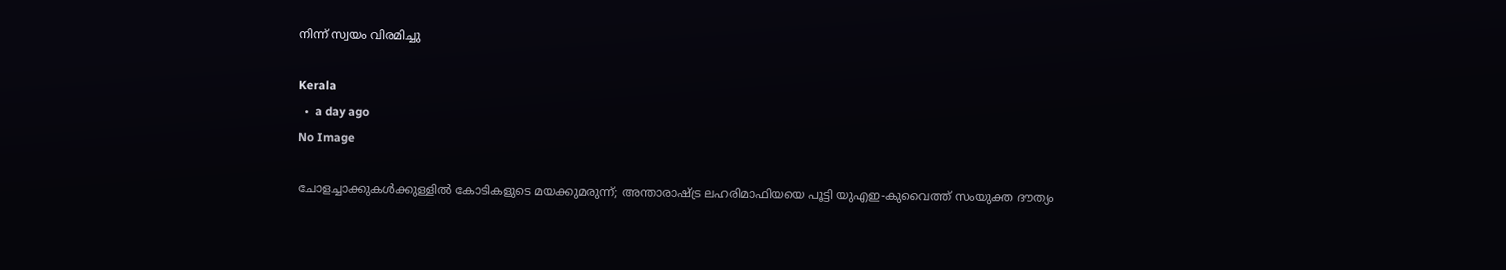നിന്ന് സ്വയം വിരമിച്ചു

Kerala
  •  a day ago
No Image

ചോളച്ചാക്കുകൾക്കുള്ളിൽ കോടികളുടെ മയക്കുമരുന്ന്; അന്താരാഷ്ട്ര ലഹരിമാഫിയയെ പൂട്ടി യുഎഇ-കുവൈത്ത് സംയുക്ത ദൗത്യം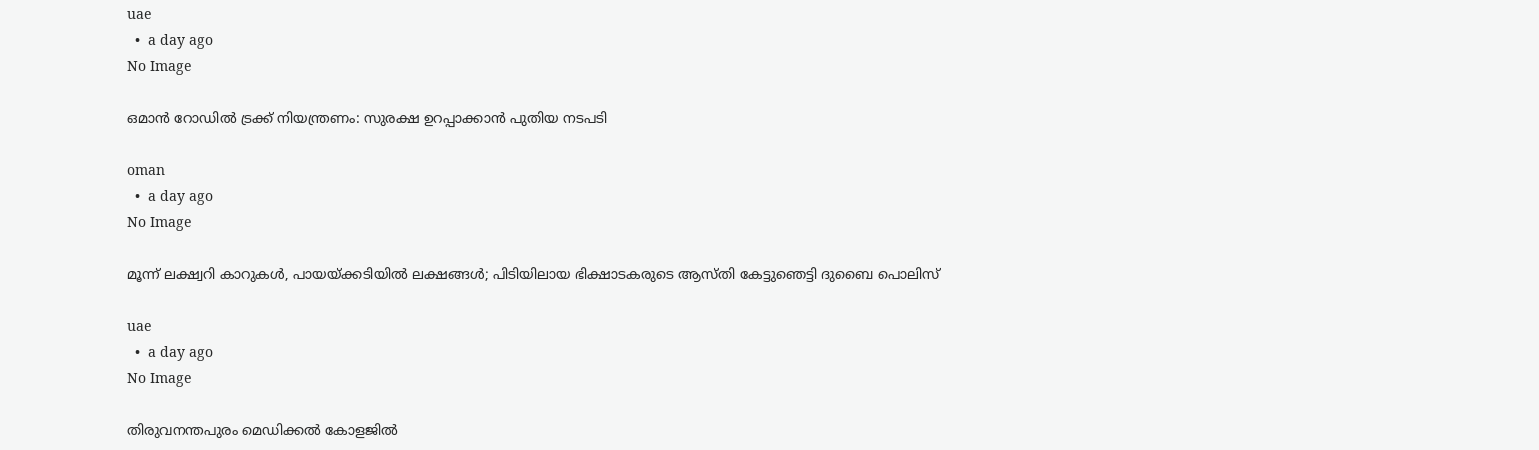uae
  •  a day ago
No Image

ഒമാന്‍ റോഡില്‍ ട്രക്ക് നിയന്ത്രണം: സുരക്ഷ ഉറപ്പാക്കാന്‍ പുതിയ നടപടി

oman
  •  a day ago
No Image

മൂന്ന് ലക്ഷ്വറി കാറുകൾ, പായയ്ക്കടിയിൽ ലക്ഷങ്ങൾ; പിടിയിലായ ഭിക്ഷാടകരുടെ ആസ്തി കേട്ടുഞെട്ടി ദുബൈ പൊലിസ്

uae
  •  a day ago
No Image

തിരുവനന്തപുരം മെഡിക്കൽ കോളജിൽ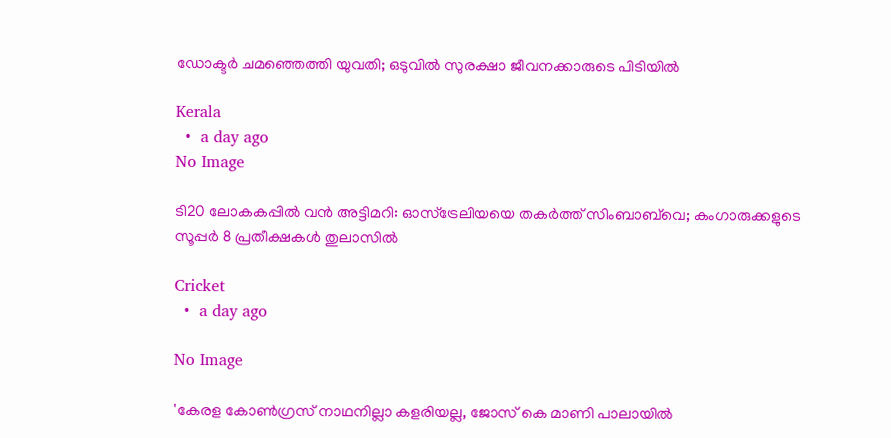ഡോക്ടർ ചമഞ്ഞെത്തി യുവതി; ഒടുവിൽ സുരക്ഷാ ജീവനക്കാരുടെ പിടിയിൽ

Kerala
  •  a day ago
No Image

ടി20 ലോകകപ്പിൽ വൻ അട്ടിമറി: ഓസ്‌ട്രേലിയയെ തകർത്ത് സിംബാബ്‌വെ; കംഗാരുക്കളുടെ സൂപ്പർ 8 പ്രതീക്ഷകൾ തുലാസിൽ

Cricket
  •  a day ago

No Image

'കേരള കോണ്‍ഗ്രസ് നാഥനില്ലാ കളരിയല്ല, ജോസ് കെ മാണി പാലായില്‍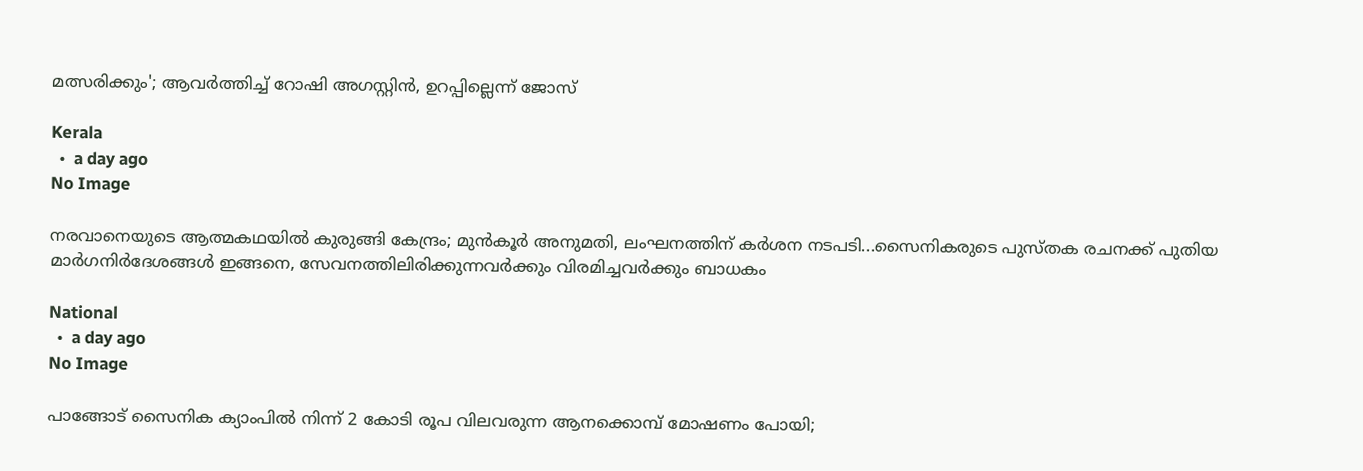മത്സരിക്കും'; ആവര്‍ത്തിച്ച് റോഷി അഗസ്റ്റിന്‍, ഉറപ്പില്ലെന്ന് ജോസ്

Kerala
  •  a day ago
No Image

നരവാനെയുടെ ആത്മകഥയില്‍ കുരുങ്ങി കേന്ദ്രം; മുന്‍കൂര്‍ അനുമതി, ലംഘനത്തിന് കര്‍ശന നടപടി...സൈനികരുടെ പുസ്തക രചനക്ക് പുതിയ മാര്‍ഗനിര്‍ദേശങ്ങള്‍ ഇങ്ങനെ, സേവനത്തിലിരിക്കുന്നവര്‍ക്കും വിരമിച്ചവര്‍ക്കും ബാധകം

National
  •  a day ago
No Image

പാങ്ങോട് സൈനിക ക്യാംപില്‍ നിന്ന് 2 കോടി രൂപ വിലവരുന്ന ആനക്കൊമ്പ് മോഷണം പോയി;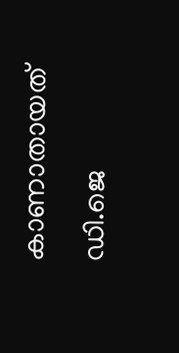കാണാതായത് ഡി.ജെ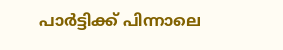പാര്‍ട്ടിക്ക് പിന്നാലെ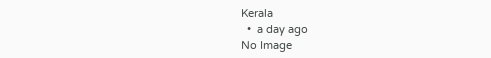Kerala
  •  a day ago
No Image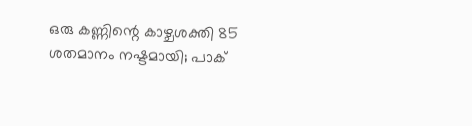ഒരു കണ്ണിന്റെ കാഴ്ചശക്തി 85 ശതമാനം നഷ്ടമായി; പാക്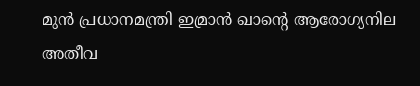മുന്‍ പ്രധാനമന്ത്രി ഇമ്രാന്‍ ഖാന്റെ ആരോഗ്യനില അതീവ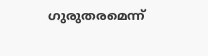ഗുരുതരമെന്ന്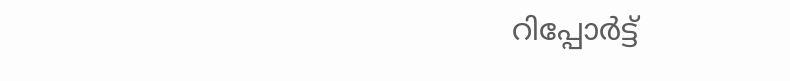റിപ്പോര്‍ട്ട്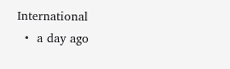International
  •  a day ago